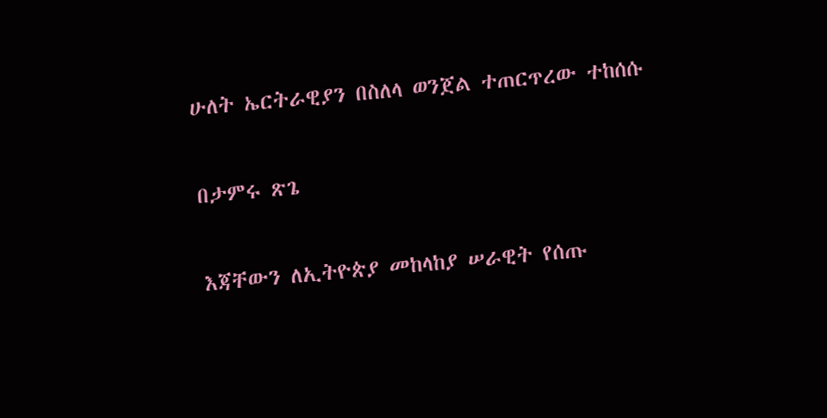ሁለት ኤርትራዊያን በስለላ ወንጀል ተጠርጥረው ተከሰሱ

በታምሩ ጽጌ

እጃቸውን ለኢትዮጵያ መከላከያ ሠራዊት የሰጡ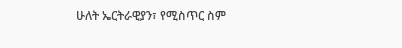ሁለት ኤርትራዊያን፣ የሚስጥር ስም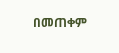በመጠቀም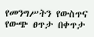የመንግሥትን የውስጥና የውጭ ፀጥታ በቀጥታ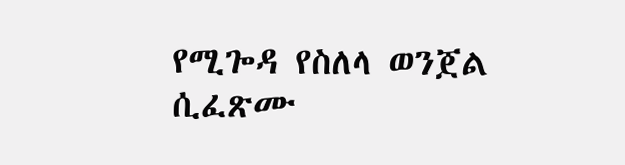የሚጐዳ የስለላ ወንጀል ሲፈጽሙ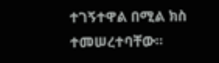ተገኝተዋል በሚል ክስ ተመሠረተባቸው፡፡